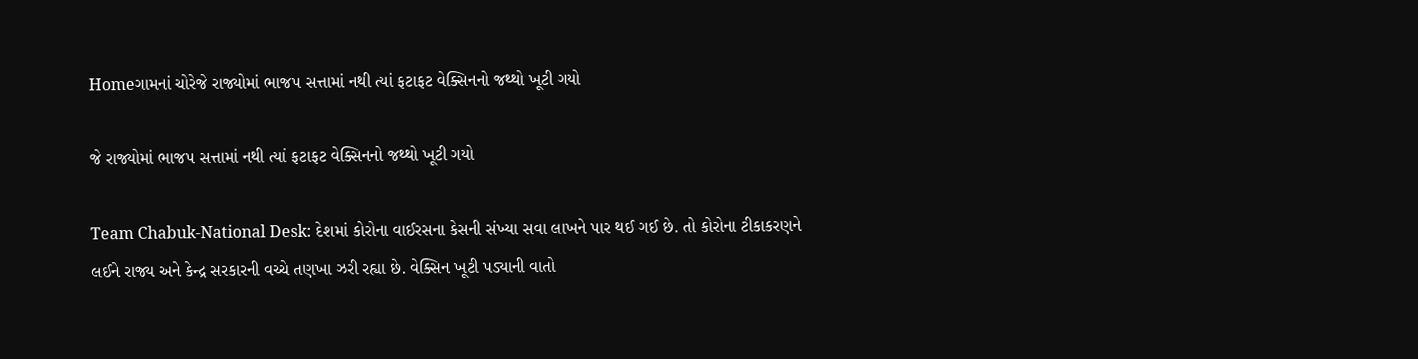Homeગામનાં ચોરેજે રાજ્યોમાં ભાજપ સત્તામાં નથી ત્યાં ફટાફટ વેક્સિનનો જથ્થો ખૂટી ગયો

જે રાજ્યોમાં ભાજપ સત્તામાં નથી ત્યાં ફટાફટ વેક્સિનનો જથ્થો ખૂટી ગયો

Team Chabuk-National Desk: દેશમાં કોરોના વાઈરસના કેસની સંખ્યા સવા લાખને પાર થઈ ગઈ છે. તો કોરોના ટીકાકરણને લઈને રાજ્ય અને કેન્દ્ર સરકારની વચ્ચે તણખા ઝરી રહ્યા છે. વેક્સિન ખૂટી પડ્યાની વાતો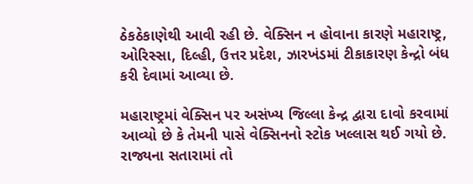ઠેકઠેકાણેથી આવી રહી છે. વેક્સિન ન હોવાના કારણે મહારાષ્ટ્ર, ઓરિસ્સા, દિલ્હી, ઉત્તર પ્રદેશ, ઝારખંડમાં ટીકાકારણ કેન્દ્રો બંધ કરી દેવામાં આવ્યા છે.

મહારાષ્ટ્રમાં વેક્સિન પર અસંખ્ય જિલ્લા કેન્દ્ર દ્વારા દાવો કરવામાં આવ્યો છે કે તેમની પાસે વેક્સિનનો સ્ટોક ખલ્લાસ થઈ ગયો છે. રાજ્યના સતારામાં તો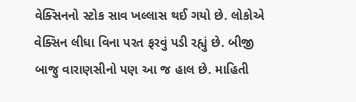વેક્સિનનો સ્ટોક સાવ ખલ્લાસ થઈ ગયો છે. લોકોએ વેક્સિન લીધા વિના પરત ફરવું પડી રહ્યું છે. બીજી બાજુ વારાણસીનો પણ આ જ હાલ છે. માહિતી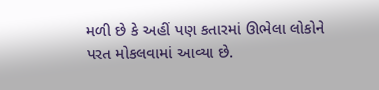મળી છે કે અહીં પણ કતારમાં ઊભેલા લોકોને પરત મોકલવામાં આવ્યા છે.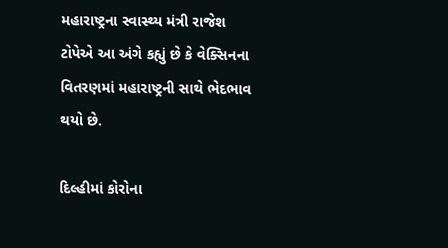મહારાષ્ટ્રના સ્વાસ્થ્ય મંત્રી રાજેશ ટોપેએ આ અંગે કહ્યું છે કે વેક્સિનના વિતરણમાં મહારાષ્ટ્રની સાથે ભેદભાવ થયો છે.

દિલ્હીમાં કોરોના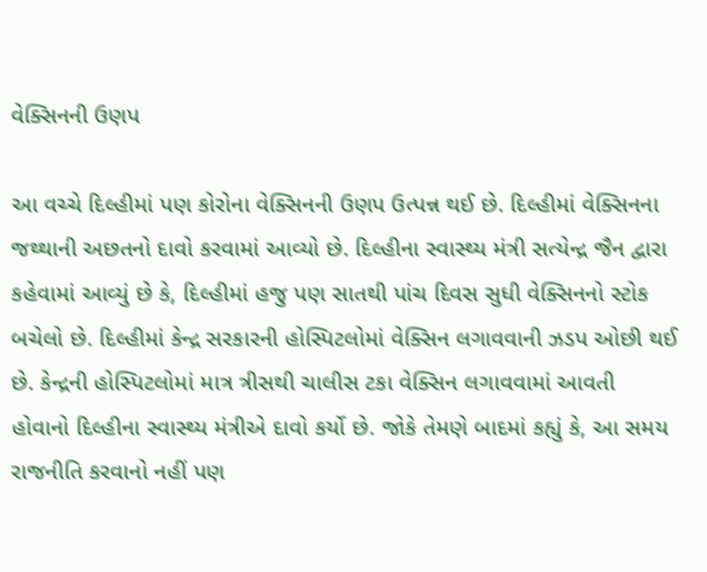વેક્સિનની ઉણપ

આ વચ્ચે દિલ્હીમાં પણ કોરોના વેક્સિનની ઉણપ ઉત્પન્ન થઈ છે. દિલ્હીમાં વેક્સિનના જથ્થાની અછતનો દાવો કરવામાં આવ્યો છે. દિલ્હીના સ્વાસ્થ્ય મંત્રી સત્યેન્દ્ર જૈન દ્વારા કહેવામાં આવ્યું છે કે, દિલ્હીમાં હજુ પણ સાતથી પાંચ દિવસ સુધી વેક્સિનનો સ્ટોક બચેલો છે. દિલ્હીમાં કેન્દ્ર સરકારની હોસ્પિટલોમાં વેક્સિન લગાવવાની ઝડપ ઓછી થઈ છે. કેન્દ્રની હોસ્પિટલોમાં માત્ર ત્રીસથી ચાલીસ ટકા વેક્સિન લગાવવામાં આવતી હોવાનો દિલ્હીના સ્વાસ્થ્ય મંત્રીએ દાવો કર્યો છે. જોકે તેમણે બાદમાં કહ્યું કે, આ સમય રાજનીતિ કરવાનો નહીં પણ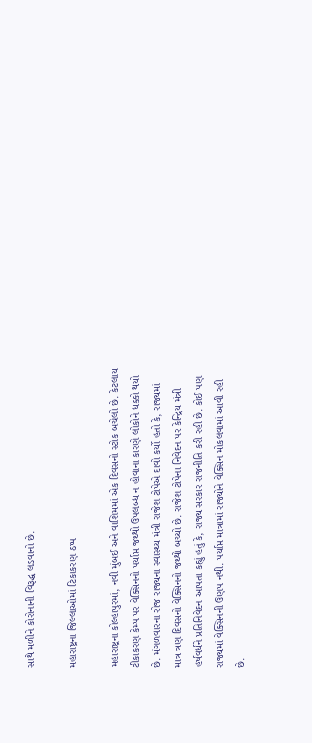સાથે મળીને કોરોનાની વિરૂદ્ધ લડવાનો છે.

મહારાષ્ટ્રના જિલ્લાઓમાં ટિકાકરણ ઠપ્પ

મહારાષ્ટ્રના કોલ્હાપુરમાં, નવી મુંબઈ અને વાશિમમાં એક દિવસનો સ્ટોક બચેલો છે. કેટલાય ટીકાકરણ કેમ્પ પર વેક્સિનનો પર્યાપ્ત જથ્થો ઉપલબ્ધ ન હોવાના કારણે લોકોને ધક્કો થયો છે. મંગળવારના રોજ રાજ્યના સ્વાસ્થ્ય મંત્રી રાજેશ ટોપેએ દાવો કર્યો હતો કે, રાજ્યમાં માત્ર ત્રણ દિવસનો વેક્સિનનો જથ્થો બચ્યો છે. રાજેશ ટોપેના નિવેદન પર કેન્દ્રિય મંત્રી હર્ષવર્ધને પ્રતિનિવેદન આપતા કહ્યું હતું કે, રાજ્ય સરકાર રાજનીતિ કરી રહી છે. કોઈ પણ રાજ્યમાં વેક્સિનની ઉણપ નથી. પર્યાપ્ત માત્રામાં રાજ્યોને વેક્સિન મોકલવામાં આવી રહી છે.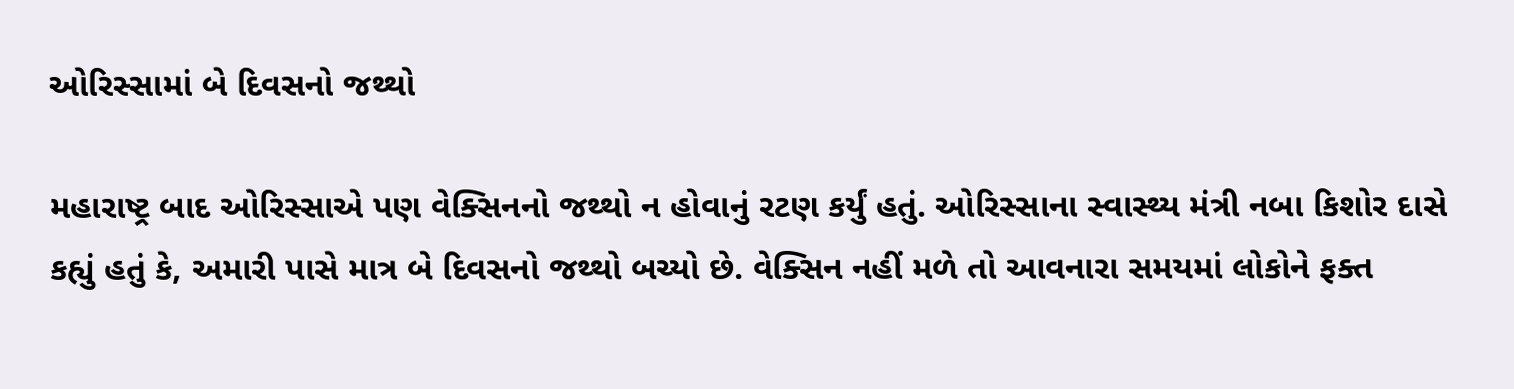ઓરિસ્સામાં બે દિવસનો જથ્થો

મહારાષ્ટ્ર બાદ ઓરિસ્સાએ પણ વેક્સિનનો જથ્થો ન હોવાનું રટણ કર્યું હતું. ઓરિસ્સાના સ્વાસ્થ્ય મંત્રી નબા કિશોર દાસે કહ્યું હતું કે, અમારી પાસે માત્ર બે દિવસનો જથ્થો બચ્યો છે. વેક્સિન નહીં મળે તો આવનારા સમયમાં લોકોને ફક્ત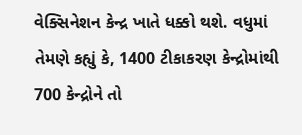વેક્સિનેશન કેન્દ્ર ખાતે ધક્કો થશે. વધુમાં તેમણે કહ્યું કે, 1400 ટીકાકરણ કેન્દ્રોમાંથી 700 કેન્દ્રોને તો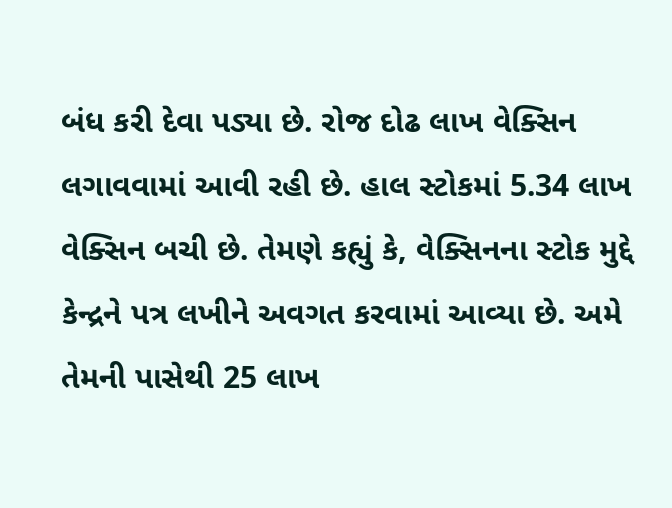બંધ કરી દેવા પડ્યા છે. રોજ દોઢ લાખ વેક્સિન લગાવવામાં આવી રહી છે. હાલ સ્ટોકમાં 5.34 લાખ વેક્સિન બચી છે. તેમણે કહ્યું કે, વેક્સિનના સ્ટોક મુદ્દે કેન્દ્રને પત્ર લખીને અવગત કરવામાં આવ્યા છે. અમે તેમની પાસેથી 25 લાખ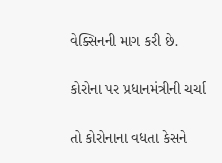વેક્સિનની માગ કરી છે.

કોરોના પર પ્રધાનમંત્રીની ચર્ચા

તો કોરોનાના વધતા કેસને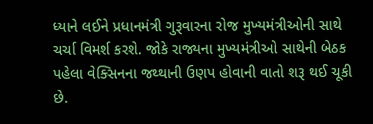ધ્યાને લઈને પ્રધાનમંત્રી ગુરૂવારના રોજ મુખ્યમંત્રીઓની સાથે ચર્ચા વિમર્શ કરશે. જોકે રાજ્યના મુખ્યમંત્રીઓ સાથેની બેઠક પહેલા વેક્સિનના જથ્થાની ઉણપ હોવાની વાતો શરૂ થઈ ચૂકી છે.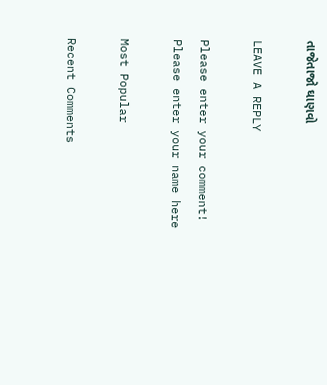તાજેતાજો ઘાણવો

LEAVE A REPLY

Please enter your comment!
Please enter your name here

Most Popular

Recent Comments